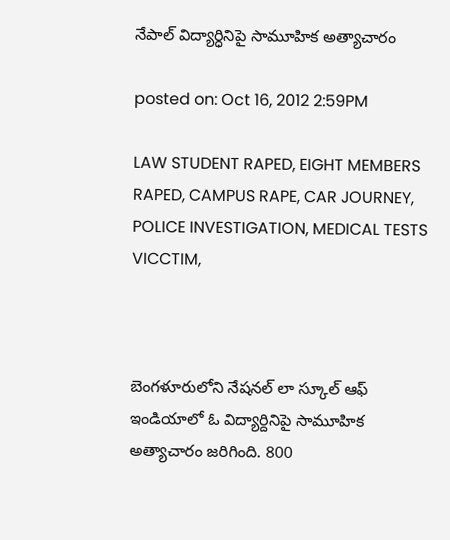నేపాల్ విద్యార్ధినిపై సామూహిక అత్యాచారం

posted on: Oct 16, 2012 2:59PM

LAW STUDENT RAPED, EIGHT MEMBERS RAPED, CAMPUS RAPE, CAR JOURNEY, POLICE INVESTIGATION, MEDICAL TESTS VICCTIM,



బెంగళూరులోని నేషనల్ లా స్కూల్ ఆఫ్ ఇండియాలో ఓ విద్యార్దినిపై సామూహిక అత్యాచారం జరిగింది. 800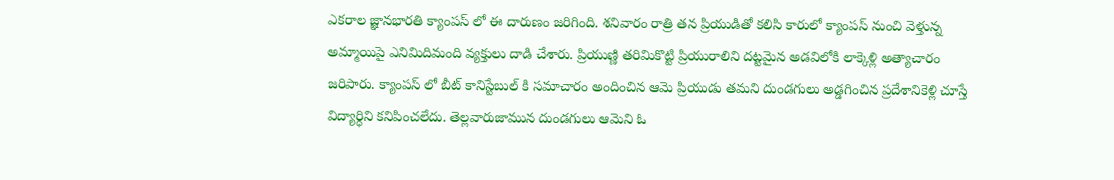ఎకరాల జ్ఞానభారతి క్యాంపస్ లో ఈ దారుణం జరిగింది. శనివారం రాత్రి తన ప్రియుడితో కలిసి కారులో క్యాంపస్ నుంచి వెళ్తున్న అమ్మాయిపై ఎనిమిదిమంది వ్యక్తులు దాడి చేశారు. ప్రియుణ్ణి తరిమికొట్టి ప్రియురాలిని దట్టమైన అడవిలోకి లాక్కెళ్లి అత్యాచారం జరిపారు. క్యాంపస్ లో బీట్ కానిస్టేబుల్ కి సమాచారం అందించిన ఆమె ప్రియుడు తమని దుండగులు అడ్డగించిన ప్రదేశానికెళ్లి చూస్తే విద్యార్ధిని కనిపించలేదు. తెల్లవారుజామున దుండగులు ఆమెని ఓ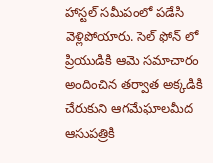హాస్టల్ సమీపంలో పడేసి వెళ్లిపోయారు. సెల్ ఫోన్ లో ప్రియుడికి ఆమె సమాచారం అందించిన తర్వాత అక్కడికి చేరుకుని ఆగమేఘాలమీద ఆసుపత్రికి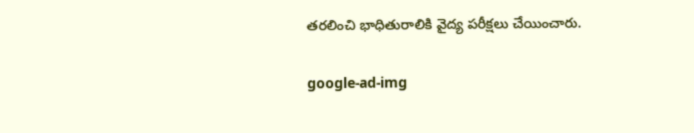తరలించి భాధితురాలికి వైద్య పరీక్షలు చేయించారు.

google-ad-img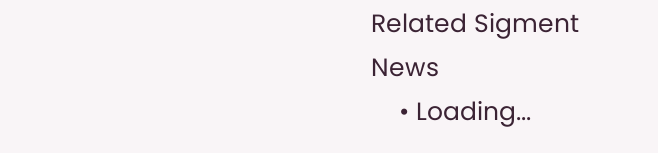Related Sigment News
    • Loading...